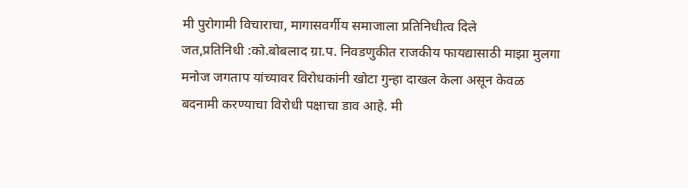मी पुरोगामी विचाराचा, मागासवर्गीय समाजाला प्रतिनिधीत्व दिले
जत,प्रतिनिधी :को.बोबलाद ग्रा.प. निवडणुकीत राजकीय फायद्यासाठी माझा मुलगा मनोज जगताप यांच्यावर विरोधकांनी खोटा गुन्हा दाखल केला असून केवळ बदनामी करण्याचा विरोधी पक्षाचा डाव आहे. मी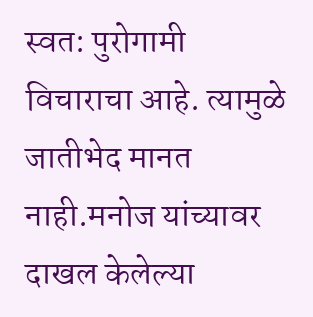स्वत: पुरोगामी विचाराचा आहे. त्यामुळे जातीभेद मानत नाही.मनोज यांच्यावर दाखल केलेल्या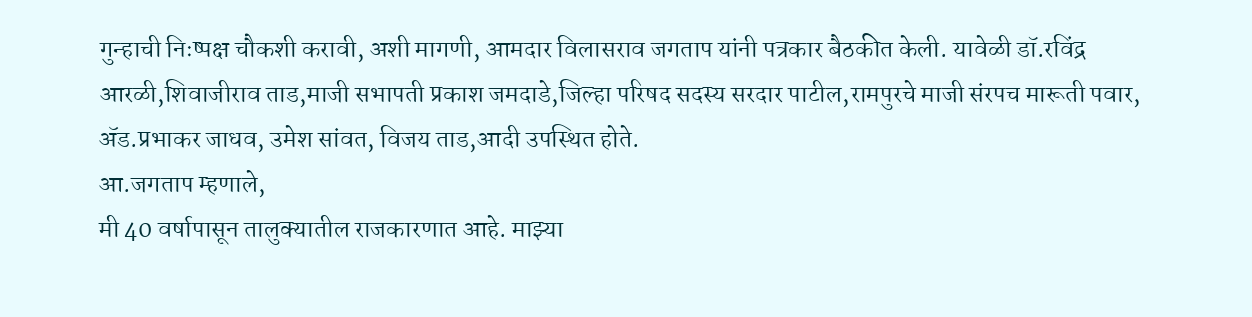गुन्हाची निःष्पक्ष चौकशी करावी, अशी मागणी, आमदार विलासराव जगताप यांनी पत्रकार बैठकीत केली. यावेळी डॉ.रविंद्र आरळी,शिवाजीराव ताड,माजी सभापती प्रकाश जमदाडे,जिल्हा परिषद सदस्य सरदार पाटील,रामपुरचे माजी संरपच मारूती पवार, ॲड.प्रभाकर जाधव, उमेश सांवत, विजय ताड,आदी उपस्थित होते.
आ.जगताप म्हणाले,
मी 40 वर्षापासून तालुक्यातील राजकारणात आहे. माझ्या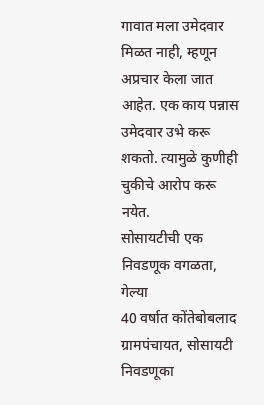गावात मला उमेदवार मिळत नाही, म्हणून अप्रचार केला जात आहेत. एक काय पन्नास उमेदवार उभे करू शकतो. त्यामुळे कुणीही चुकीचे आरोप करू नयेत.
सोसायटीची एक निवडणूक वगळता, गेल्या
40 वर्षात कोंतेबोबलाद ग्रामपंचायत, सोसायटी निवडणूका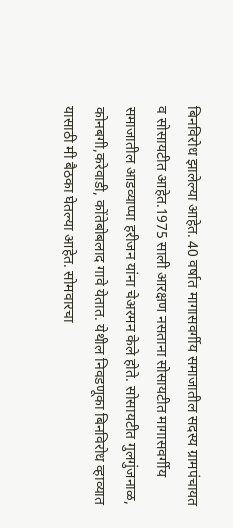बिनविरोध झालेल्या आहेत. 40 वर्षात मागासवर्गीय समाजातील सदस्य ग्रामपंचायत व सोसायटीत आहेत.1975 साली आरक्षण नसताना सोसायटीत मागासवर्गीय समाजातील आडव्याप्पा हरीजन यांना चेअरमन केले होते. सोसायटीत गुलगुंजनाळ, कोनबगी,करेवाडी, कोंतेबोबलाद गावे येतात. येथील निवडणूका बिनविरोध व्हाव्यात यासाठी मी बैठका घेतल्या आहेत. सोमवारचा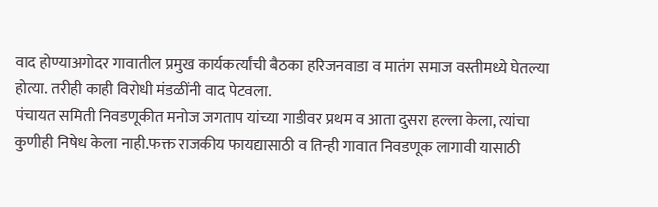वाद होण्याअगोदर गावातील प्रमुख कार्यकर्त्यांची बैठका हरिजनवाडा व मातंग समाज वस्तीमध्ये घेतल्या होत्या. तरीही काही विरोधी मंडळींनी वाद पेटवला.
पंचायत समिती निवडणूकीत मनोज जगताप यांच्या गाडीवर प्रथम व आता दुसरा हल्ला केला, त्यांचा कुणीही निषेध केला नाही.फक्त राजकीय फायद्यासाठी व तिन्ही गावात निवडणूक लागावी यासाठी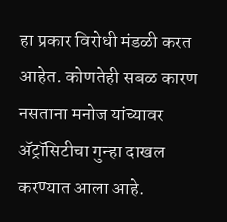हा प्रकार विरोधी मंडळी करत आहेत. कोणतेही सबळ कारण नसताना मनोज यांच्यावर ॲट्रॉसिटीचा गुन्हा दाखल करण्यात आला आहे.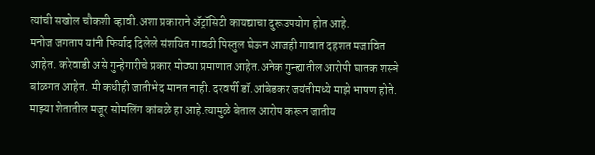त्यांची सखोल चौकशी व्हावी.अशा प्रकाराने ॲट्रॉसिटी कायद्याचा दुरूउपयोग होत आहे.
मनोज जगताप यांनी फिर्याद दिलेले संशयित गावठी पिस्तुल घेऊन आजही गावात दहशत मजावित आहेत. करेवाडी असे गुन्हेगारीचे प्रकार मोठ्या प्रमाणात आहेत.अनेक गुन्ह्यातील आरोपी घातक शस्ञे बांळगत आहेत. मी कधीही जातीभेद मानत नाही. दरवर्षी डॉ.आंबेडकर जयंतीमध्ये माझे भाषण होते. माझ्या शेतातील मजूर सोमलिंग कांबळे हा आहे.त्यामुळे बेताल आरोप करून जातीय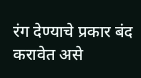रंग देण्याचे प्रकार बंद करावेत असे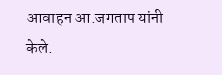आवाहन आ.जगताप यांनी केले.